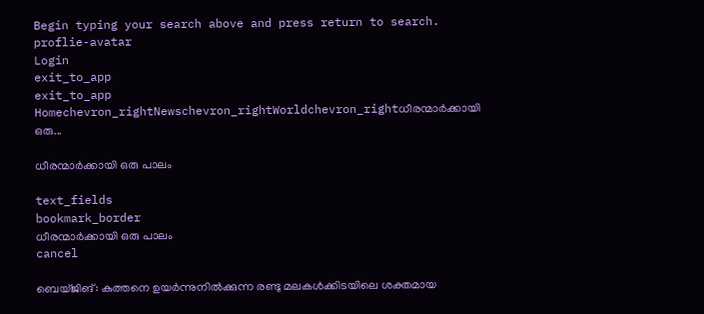Begin typing your search above and press return to search.
proflie-avatar
Login
exit_to_app
exit_to_app
Homechevron_rightNewschevron_rightWorldchevron_rightധീരന്മാര്‍ക്കായി ഒരു...

ധീരന്മാര്‍ക്കായി ഒരു പാലം

text_fields
bookmark_border
ധീരന്മാര്‍ക്കായി ഒരു പാലം
cancel

ബെയ്ജിങ്: കുത്തനെ ഉയര്‍ന്നുനില്‍ക്കുന്ന രണ്ടു മലകള്‍ക്കിടയിലെ ശക്തമായ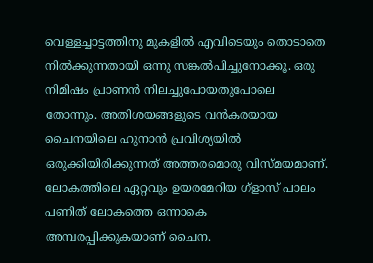വെള്ളച്ചാട്ടത്തിനു മുകളില്‍ എവിടെയും തൊടാതെ നില്‍ക്കുന്നതായി ഒന്നു സങ്കല്‍പിച്ചുനോക്കൂ. ഒരു നിമിഷം പ്രാണന്‍ നിലച്ചുപോയതുപോലെ തോന്നും. അതിശയങ്ങളുടെ വന്‍കരയായ ചൈനയിലെ ഹുനാന്‍ പ്രവിശ്യയില്‍ ഒരുക്കിയിരിക്കുന്നത് അത്തരമൊരു വിസ്മയമാണ്. ലോകത്തിലെ ഏറ്റവും ഉയരമേറിയ ഗ്ളാസ് പാലം പണിത് ലോകത്തെ ഒന്നാകെ അമ്പരപ്പിക്കുകയാണ് ചൈന.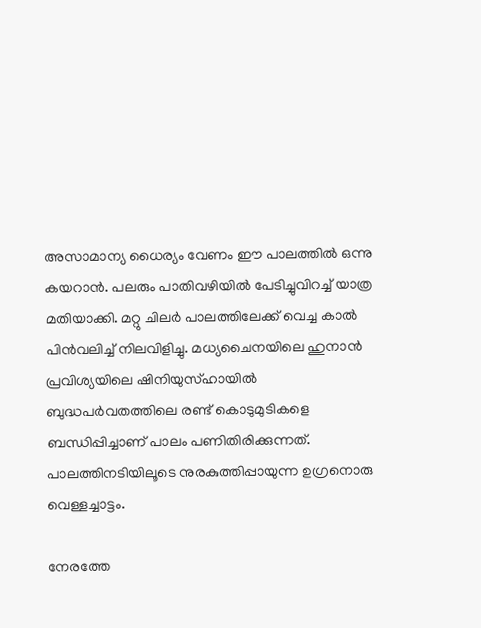അസാമാന്യ ധൈര്യം വേണം ഈ പാലത്തില്‍ ഒന്നു കയറാന്‍. പലരും പാതിവഴിയില്‍ പേടിച്ചുവിറച്ച് യാത്ര മതിയാക്കി. മറ്റു ചിലര്‍ പാലത്തിലേക്ക് വെച്ച കാല്‍ പിന്‍വലിച്ച് നിലവിളിച്ചു. മധ്യചൈനയിലെ ഹുനാന്‍ പ്രവിശ്യയിലെ ഷിനിയുസ്ഹായില്‍ ബുദ്ധപര്‍വതത്തിലെ രണ്ട് കൊടുമുടികളെ ബന്ധിപ്പിച്ചാണ് പാലം പണിതിരിക്കുന്നത്. പാലത്തിനടിയിലൂടെ നുരകുത്തിപ്പായുന്ന ഉഗ്രനൊരു വെള്ളച്ചാട്ടം.

നേരത്തേ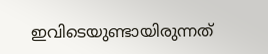ഇവിടെയുണ്ടായിരുന്നത്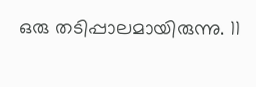ഒരു തടിപ്പാലമായിരുന്നു. 11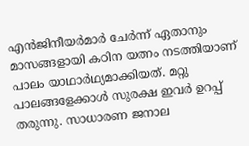എന്‍ജിനീയര്‍മാര്‍ ചേര്‍ന്ന് ഏതാനും മാസങ്ങളായി കഠിന യത്നം നടത്തിയാണ് പാലം യാഥാര്‍ഥ്യമാക്കിയത്. മറ്റു പാലങ്ങളേക്കാള്‍ സുരക്ഷ ഇവര്‍ ഉറപ്പ് തരുന്നു. സാധാരണ ജനാല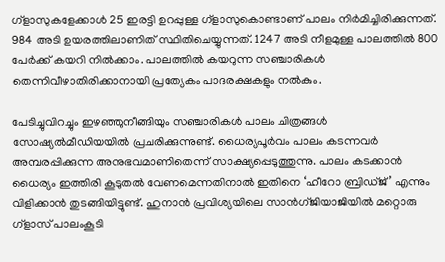ഗ്ളാസുകളേക്കാള്‍ 25 ഇരട്ടി ഉറപ്പുള്ള ഗ്ളാസുകൊണ്ടാണ് പാലം നിര്‍മിച്ചിരിക്കുന്നത്.  984 അടി ഉയരത്തിലാണിത് സ്ഥിതിചെയ്യുന്നത്. 1247 അടി നീളമുള്ള പാലത്തില്‍ 800 പേര്‍ക്ക് കയറി നില്‍ക്കാം. പാലത്തില്‍ കയറുന്ന സഞ്ചാരികള്‍ തെന്നിവീഴാതിരിക്കാനായി പ്രത്യേകം പാദരക്ഷകളും നല്‍കും.

പേടിച്ചുവിറച്ചും ഇഴഞ്ഞുനീങ്ങിയും സഞ്ചാരികള്‍ പാലം ചിത്രങ്ങള്‍ സോഷ്യല്‍മീഡിയയില്‍ പ്രചരിക്കുന്നുണ്ട്. ധൈര്യപൂര്‍വം പാലം കടന്നവര്‍ അമ്പരപ്പിക്കുന്ന അനുഭവമാണിതെന്ന് സാക്ഷ്യപ്പെടുത്തുന്നു. പാലം കടക്കാന്‍ ധൈര്യം ഇത്തിരി കൂടുതല്‍ വേണമെന്നതിനാല്‍ ഇതിനെ ‘ഹീറോ ബ്രിഡ്ജ്’ എന്നും വിളിക്കാന്‍ തുടങ്ങിയിട്ടുണ്ട്. ഹുനാന്‍ പ്രവിശ്യയിലെ സാന്‍ഗ്ജിയാജിയില്‍ മറ്റൊരു ഗ്ളാസ് പാലംകൂടി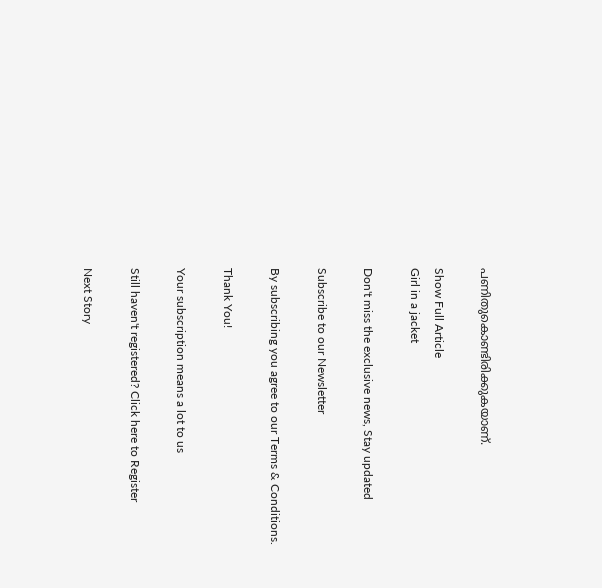പണിതുകൊണ്ടിരിക്കുകയാണ്.

Show Full Article
Girl in a jacket

Don't miss the exclusive news, Stay updated

Subscribe to our Newsletter

By subscribing you agree to our Terms & Conditions.

Thank You!

Your subscription means a lot to us

Still haven't registered? Click here to Register

Next Story